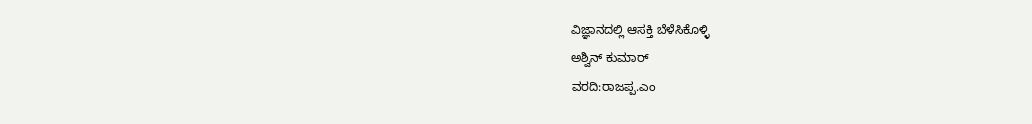ವಿಜ್ಞಾನದಲ್ಲಿ ಆಸಕ್ತಿ ಬೆಳೆಸಿಕೊಳ್ಳಿ
ಅಶ್ವಿನ್ ಕುಮಾರ್
ವರದಿ:ರಾಜಪ್ಪ.ಎಂ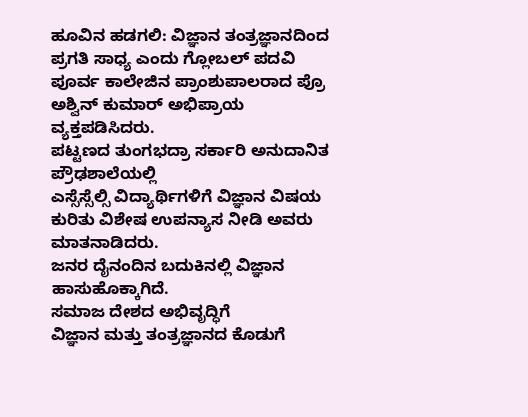ಹೂವಿನ ಹಡಗಲಿ: ವಿಜ್ಞಾನ ತಂತ್ರಜ್ಞಾನದಿಂದ ಪ್ರಗತಿ ಸಾಧ್ಯ ಎಂದು ಗ್ಲೋಬಲ್ ಪದವಿ ಪೂರ್ವ ಕಾಲೇಜಿನ ಪ್ರಾಂಶುಪಾಲರಾದ ಪ್ರೊ ಅಶ್ವಿನ್ ಕುಮಾರ್ ಅಭಿಪ್ರಾಯ ವ್ಯಕ್ತಪಡಿಸಿದರು.
ಪಟ್ಟಣದ ತುಂಗಭದ್ರಾ ಸರ್ಕಾರಿ ಅನುದಾನಿತ ಪ್ರೌಢಶಾಲೆಯಲ್ಲಿ
ಎಸ್ಸೆಸ್ಸೆಲ್ಸಿ ವಿದ್ಯಾರ್ಥಿಗಳಿಗೆ ವಿಜ್ಞಾನ ವಿಷಯ ಕುರಿತು ವಿಶೇಷ ಉಪನ್ಯಾಸ ನೀಡಿ ಅವರು ಮಾತನಾಡಿದರು.
ಜನರ ದೈನಂದಿನ ಬದುಕಿನಲ್ಲಿ ವಿಜ್ಞಾನ ಹಾಸುಹೊಕ್ಕಾಗಿದೆ.
ಸಮಾಜ ದೇಶದ ಅಭಿವೃದ್ಧಿಗೆ
ವಿಜ್ಞಾನ ಮತ್ತು ತಂತ್ರಜ್ಞಾನದ ಕೊಡುಗೆ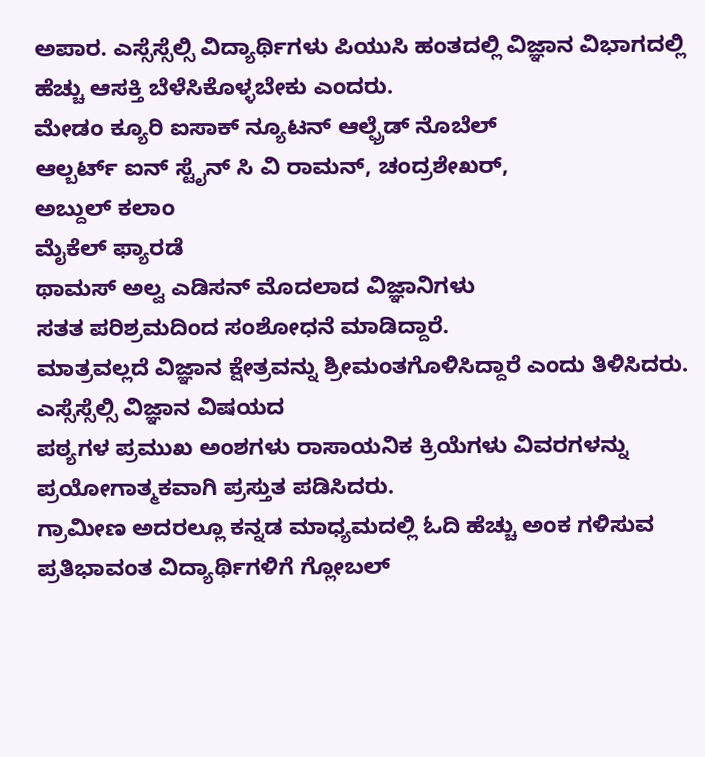ಅಪಾರ. ಎಸ್ಸೆಸ್ಸೆಲ್ಸಿ ವಿದ್ಯಾರ್ಥಿಗಳು ಪಿಯುಸಿ ಹಂತದಲ್ಲಿ ವಿಜ್ಞಾನ ವಿಭಾಗದಲ್ಲಿ ಹೆಚ್ಚು ಆಸಕ್ತಿ ಬೆಳೆಸಿಕೊಳ್ಳಬೇಕು ಎಂದರು.
ಮೇಡಂ ಕ್ಯೂರಿ ಐಸಾಕ್ ನ್ಯೂಟನ್ ಆಲ್ಫ್ರೆಡ್ ನೊಬೆಲ್
ಆಲ್ಬರ್ಟ್ ಐನ್ ಸ್ಟೈನ್ ಸಿ ವಿ ರಾಮನ್, ಚಂದ್ರಶೇಖರ್,
ಅಬ್ದುಲ್ ಕಲಾಂ
ಮೈಕೆಲ್ ಫ್ಯಾರಡೆ
ಥಾಮಸ್ ಅಲ್ವ ಎಡಿಸನ್ ಮೊದಲಾದ ವಿಜ್ಞಾನಿಗಳು
ಸತತ ಪರಿಶ್ರಮದಿಂದ ಸಂಶೋಧನೆ ಮಾಡಿದ್ದಾರೆ.
ಮಾತ್ರವಲ್ಲದೆ ವಿಜ್ಞಾನ ಕ್ಷೇತ್ರವನ್ನು ಶ್ರೀಮಂತಗೊಳಿಸಿದ್ದಾರೆ ಎಂದು ತಿಳಿಸಿದರು.
ಎಸ್ಸೆಸ್ಸೆಲ್ಸಿ ವಿಜ್ಞಾನ ವಿಷಯದ
ಪಠ್ಯಗಳ ಪ್ರಮುಖ ಅಂಶಗಳು ರಾಸಾಯನಿಕ ಕ್ರಿಯೆಗಳು ವಿವರಗಳನ್ನು ಪ್ರಯೋಗಾತ್ಮಕವಾಗಿ ಪ್ರಸ್ತುತ ಪಡಿಸಿದರು.
ಗ್ರಾಮೀಣ ಅದರಲ್ಲೂ ಕನ್ನಡ ಮಾಧ್ಯಮದಲ್ಲಿ ಓದಿ ಹೆಚ್ಚು ಅಂಕ ಗಳಿಸುವ ಪ್ರತಿಭಾವಂತ ವಿದ್ಯಾರ್ಥಿಗಳಿಗೆ ಗ್ಲೋಬಲ್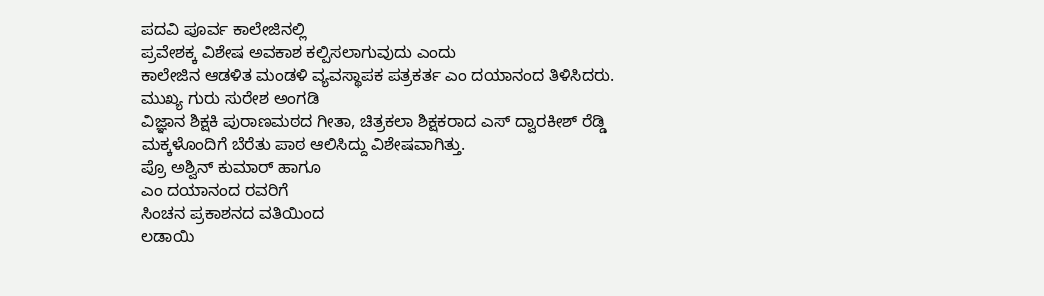ಪದವಿ ಪೂರ್ವ ಕಾಲೇಜಿನಲ್ಲಿ
ಪ್ರವೇಶಕ್ಕ ವಿಶೇಷ ಅವಕಾಶ ಕಲ್ಪಿಸಲಾಗುವುದು ಎಂದು
ಕಾಲೇಜಿನ ಆಡಳಿತ ಮಂಡಳಿ ವ್ಯವಸ್ಥಾಪಕ ಪತ್ರಕರ್ತ ಎಂ ದಯಾನಂದ ತಿಳಿಸಿದರು.
ಮುಖ್ಯ ಗುರು ಸುರೇಶ ಅಂಗಡಿ
ವಿಜ್ಞಾನ ಶಿಕ್ಷಕಿ ಪುರಾಣಮಠದ ಗೀತಾ, ಚಿತ್ರಕಲಾ ಶಿಕ್ಷಕರಾದ ಎಸ್ ದ್ವಾರಕೀಶ್ ರೆಡ್ಡಿ
ಮಕ್ಕಳೊಂದಿಗೆ ಬೆರೆತು ಪಾಠ ಆಲಿಸಿದ್ದು ವಿಶೇಷವಾಗಿತ್ತು.
ಪ್ರೊ ಅಶ್ವಿನ್ ಕುಮಾರ್ ಹಾಗೂ
ಎಂ ದಯಾನಂದ ರವರಿಗೆ
ಸಿಂಚನ ಪ್ರಕಾಶನದ ವತಿಯಿಂದ
ಲಡಾಯಿ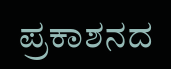ಪ್ರಕಾಶನದ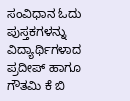ಸಂವಿಧಾನ ಓದು ಪುಸ್ತಕಗಳನ್ನು
ವಿದ್ಯಾರ್ಥಿಗಳಾದ ಪ್ರದೀಪ್ ಹಾಗೂ ಗೌತಮಿ ಕೆ ಬಿ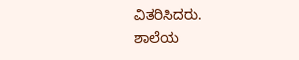ವಿತರಿಸಿದರು.
ಶಾಲೆಯ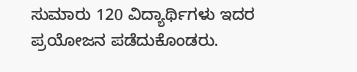ಸುಮಾರು 120 ವಿದ್ಯಾರ್ಥಿಗಳು ಇದರ ಪ್ರಯೋಜನ ಪಡೆದುಕೊಂಡರು.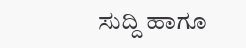ಸುದ್ದಿ ಹಾಗೂ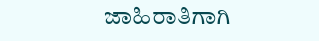ಜಾಹಿರಾತಿಗಾಗಿ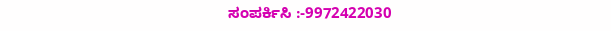ಸಂಪರ್ಕಿಸಿ :-9972422030